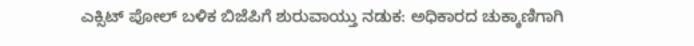ಎಕ್ಸಿಟ್ ಪೋಲ್ ಬಳಿಕ ಬಿಜೆಪಿಗೆ ಶುರುವಾಯ್ತು ನಡುಕ: ಅಧಿಕಾರದ ಚುಕ್ಕಾಣಿಗಾಗಿ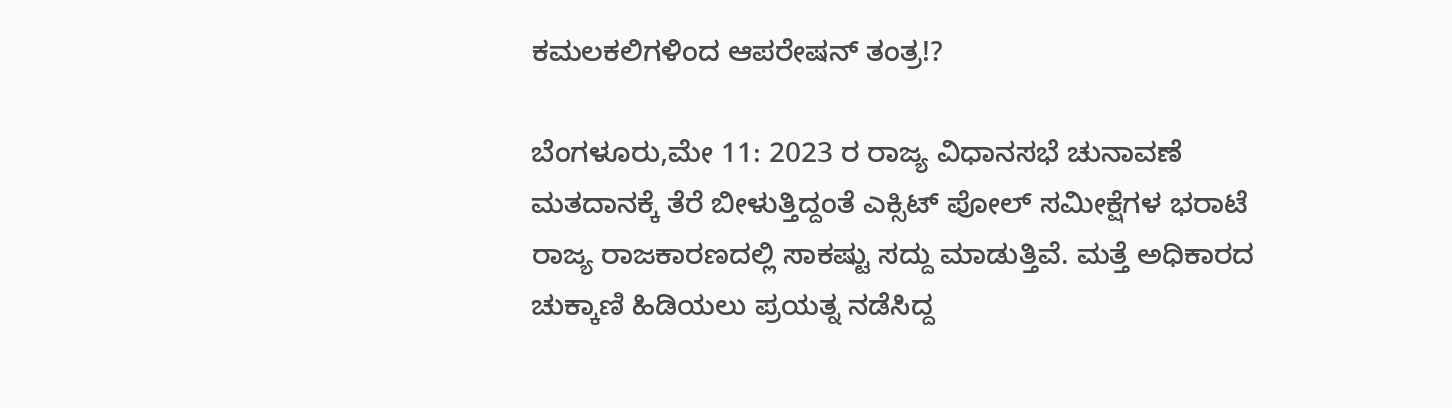ಕಮಲಕಲಿಗಳಿಂದ ಆಪರೇಷನ್‌ ತಂತ್ರ!?

ಬೆಂಗಳೂರು,ಮೇ 11: 2023 ರ ರಾಜ್ಯ ವಿಧಾನಸಭೆ ಚುನಾವಣೆ ಮತದಾನಕ್ಕೆ ತೆರೆ ಬೀಳುತ್ತಿದ್ದಂತೆ ಎಕ್ಸಿಟ್‌ ಪೋಲ್‌ ಸಮೀಕ್ಷೆಗಳ ಭರಾಟೆ ರಾಜ್ಯ ರಾಜಕಾರಣದಲ್ಲಿ ಸಾಕಷ್ಟು ಸದ್ದು ಮಾಡುತ್ತಿವೆ. ಮತ್ತೆ ಅಧಿಕಾರದ ಚುಕ್ಕಾಣಿ ಹಿಡಿಯಲು ಪ್ರಯತ್ನ ನಡೆಸಿದ್ದ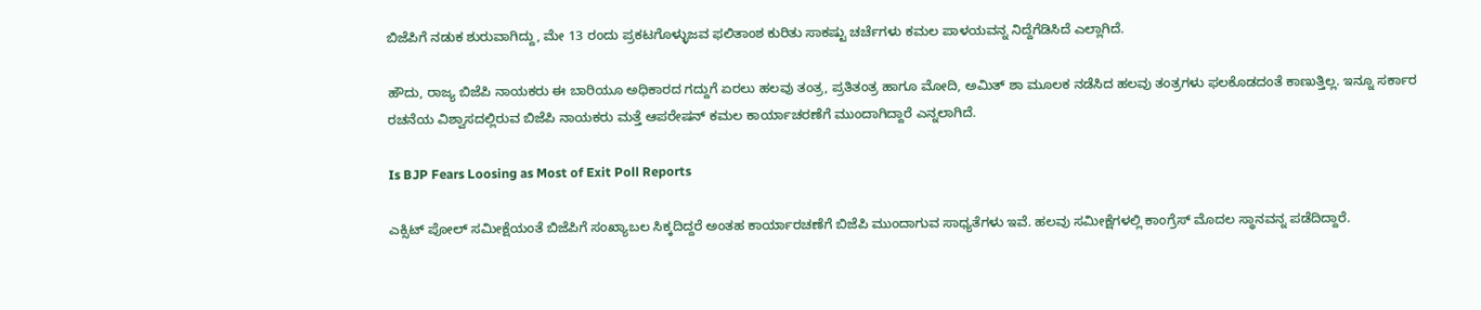ಬಿಜೆಪಿಗೆ ನಡುಕ ಶುರುವಾಗಿದ್ದು, ಮೇ 13 ರಂದು ಪ್ರಕಟಗೊಳ್ಳುಜವ ಫಲಿತಾಂಶ ಕುರಿತು ಸಾಕಷ್ಟು ಚರ್ಚೆಗಳು ಕಮಲ ಪಾಳಯವನ್ನ ನಿದ್ದೆಗೆಡಿಸಿದೆ ಎಲ್ಲಾಗಿದೆ.

ಹೌದು, ರಾಜ್ಯ ಬಿಜೆಪಿ ನಾಯಕರು ಈ ಬಾರಿಯೂ ಅಧಿಕಾರದ ಗದ್ದುಗೆ ಏರಲು ಹಲವು ತಂತ್ರ, ಪ್ರತಿತಂತ್ರ ಹಾಗೂ ಮೋದಿ, ಅಮಿತ್‌ ಶಾ ಮೂಲಕ ನಡೆಸಿದ ಹಲವು ತಂತ್ರಗಳು ಫಲಕೊಡದಂತೆ ಕಾಣುತ್ತಿಲ್ಲ. ಇನ್ನೂ ಸರ್ಕಾರ ರಚನೆಯ ವಿಶ್ವಾಸದಲ್ಲಿರುವ ಬಿಜೆಪಿ ನಾಯಕರು ಮತ್ತೆ ಆಪರೇಷನ್ ಕಮಲ ಕಾರ್ಯಾಚರಣೆಗೆ ಮುಂದಾಗಿದ್ದಾರೆ ಎನ್ನಲಾಗಿದೆ.

Is BJP Fears Loosing as Most of Exit Poll Reports

ಎಕ್ಸಿಟ್‌ ಪೋಲ್‌ ಸಮೀಕ್ಷೆಯಂತೆ ಬಿಜೆಪಿಗೆ ಸಂಖ್ಯಾಬಲ ಸಿಕ್ಕದಿದ್ದರೆ ಅಂತಹ ಕಾರ್ಯಾರಚಣೆಗೆ ಬಿಜೆಪಿ ಮುಂದಾಗುವ ಸಾಧ್ಯತೆಗಳು ಇವೆ. ಹಲವು ಸಮೀಕ್ಷೆಗಳಲ್ಲಿ ಕಾಂಗ್ರೆಸ್‌ ಮೊದಲ ಸ್ಥಾನವನ್ನ ಪಡೆದಿದ್ದಾರೆ.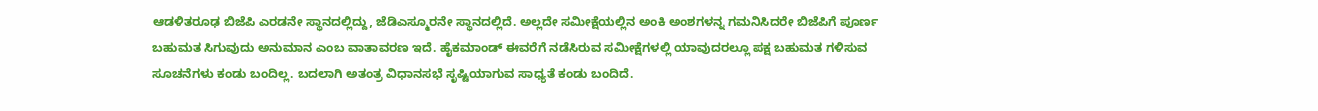ಆಡಳಿತರೂಢ ಬಿಜೆಪಿ ಎರಡನೇ ಸ್ಥಾನದಲ್ಲಿದ್ದು, ಜೆಡಿಎಸ್ಮೂರನೇ ಸ್ಥಾನದಲ್ಲಿದೆ. ಅಲ್ಲದೇ ಸಮೀಕ್ಷೆಯಲ್ಲಿನ ಅಂಕಿ ಅಂಶಗಳನ್ನ ಗಮನಿಸಿದರೇ ಬಿಜೆಪಿಗೆ ಪೂರ್ಣ ಬಹುಮತ ಸಿಗುವುದು ಅನುಮಾನ ಎಂಬ ವಾತಾವರಣ ಇದೆ. ಹೈಕಮಾಂಡ್ ಈವರೆಗೆ ನಡೆಸಿರುವ ಸಮೀಕ್ಷೆಗಳಲ್ಲಿ ಯಾವುದರಲ್ಲೂ ಪಕ್ಷ ಬಹುಮತ ಗಳಿಸುವ ಸೂಚನೆಗಳು ಕಂಡು ಬಂದಿಲ್ಲ. ಬದಲಾಗಿ ಅತಂತ್ರ ವಿಧಾನಸಭೆ ಸೃಷ್ಟಿಯಾಗುವ ಸಾಧ್ಯತೆ ಕಂಡು ಬಂದಿದೆ.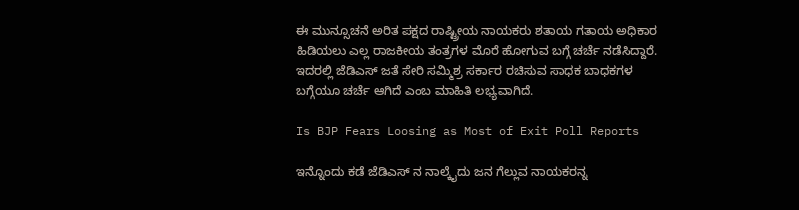ಈ ಮುನ್ಸೂಚನೆ ಅರಿತ ಪಕ್ಷದ ರಾಷ್ಟ್ರೀಯ ನಾಯಕರು ಶತಾಯ ಗತಾಯ ಅಧಿಕಾರ ಹಿಡಿಯಲು ಎಲ್ಲ ರಾಜಕೀಯ ತಂತ್ರಗಳ ಮೊರೆ ಹೋಗುವ ಬಗ್ಗೆ ಚರ್ಚೆ ನಡೆಸಿದ್ದಾರೆ. ಇದರಲ್ಲಿ ಜೆಡಿಎಸ್ ಜತೆ ಸೇರಿ ಸಮ್ಮಿಶ್ರ ಸರ್ಕಾರ ರಚಿಸುವ ಸಾಧಕ ಬಾಧಕಗಳ ಬಗ್ಗೆಯೂ ಚರ್ಚೆ ಆಗಿದೆ ಎಂಬ ಮಾಹಿತಿ ಲಭ್ಯವಾಗಿದೆ.

Is BJP Fears Loosing as Most of Exit Poll Reports

ಇನ್ನೊಂದು ಕಡೆ ಜೆಡಿಎಸ್‌ ನ ನಾಲ್ಕೈದು ಜನ ಗೆಲ್ಲುವ ನಾಯಕರನ್ನ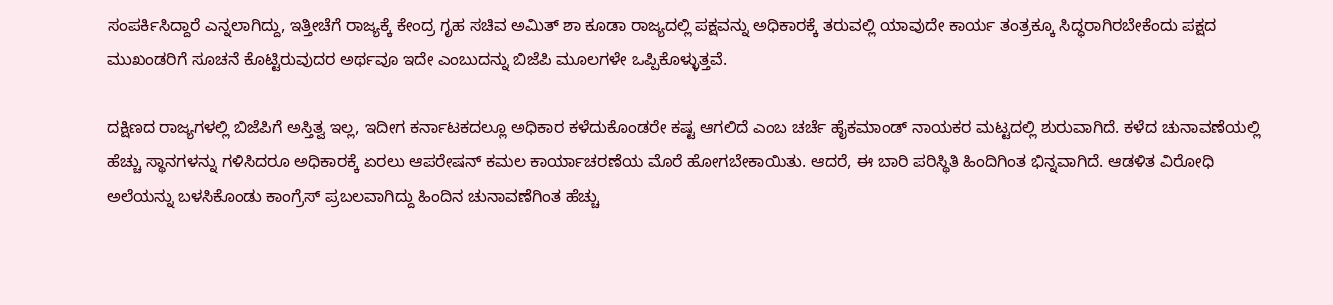ಸಂಪರ್ಕಿಸಿದ್ದಾರೆ ಎನ್ನಲಾಗಿದ್ದು, ಇತ್ತೀಚೆಗೆ ರಾಜ್ಯಕ್ಕೆ ಕೇಂದ್ರ ಗೃಹ ಸಚಿವ ಅಮಿತ್ ಶಾ ಕೂಡಾ ರಾಜ್ಯದಲ್ಲಿ ಪಕ್ಷವನ್ನು ಅಧಿಕಾರಕ್ಕೆ ತರುವಲ್ಲಿ ಯಾವುದೇ ಕಾರ್ಯ ತಂತ್ರಕ್ಕೂ ಸಿದ್ಧರಾಗಿರಬೇಕೆಂದು ಪಕ್ಷದ ಮುಖಂಡರಿಗೆ ಸೂಚನೆ ಕೊಟ್ಟಿರುವುದರ ಅರ್ಥವೂ ಇದೇ ಎಂಬುದನ್ನು ಬಿಜೆಪಿ ಮೂಲಗಳೇ ಒಪ್ಪಿಕೊಳ್ಳುತ್ತವೆ.

ದಕ್ಷಿಣದ ರಾಜ್ಯಗಳಲ್ಲಿ ಬಿಜೆಪಿಗೆ ಅಸ್ತಿತ್ವ ಇಲ್ಲ, ಇದೀಗ ಕರ್ನಾಟಕದಲ್ಲೂ ಅಧಿಕಾರ ಕಳೆದುಕೊಂಡರೇ ಕಷ್ಟ ಆಗಲಿದೆ ಎಂಬ ಚರ್ಚೆ ಹೈಕಮಾಂಡ್‌ ನಾಯಕರ ಮಟ್ಟದಲ್ಲಿ ಶುರುವಾಗಿದೆ. ಕಳೆದ ಚುನಾವಣೆಯಲ್ಲಿ ಹೆಚ್ಚು ಸ್ಥಾನಗಳನ್ನು ಗಳಿಸಿದರೂ ಅಧಿಕಾರಕ್ಕೆ ಏರಲು ಆಪರೇಷನ್ ಕಮಲ ಕಾರ್ಯಾಚರಣೆಯ ಮೊರೆ ಹೋಗಬೇಕಾಯಿತು. ಆದರೆ, ಈ ಬಾರಿ ಪರಿಸ್ಥಿತಿ ಹಿಂದಿಗಿಂತ ಭಿನ್ನವಾಗಿದೆ. ಆಡಳಿತ ವಿರೋಧಿ ಅಲೆಯನ್ನು ಬಳಸಿಕೊಂಡು ಕಾಂಗ್ರೆಸ್ ಪ್ರಬಲವಾಗಿದ್ದು ಹಿಂದಿನ ಚುನಾವಣೆಗಿಂತ ಹೆಚ್ಚು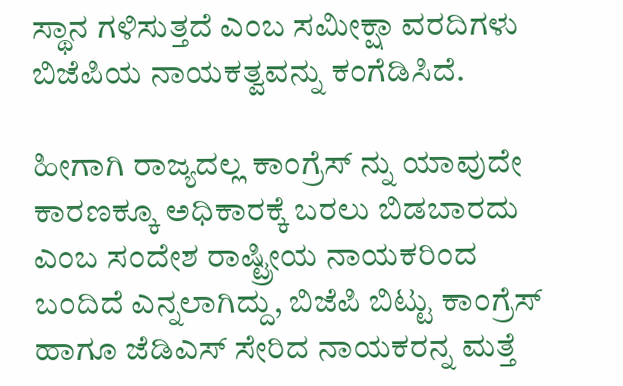ಸ್ಥಾನ ಗಳಿಸುತ್ತದೆ ಎಂಬ ಸಮೀಕ್ಷಾ ವರದಿಗಳು ಬಿಜೆಪಿಯ ನಾಯಕತ್ವವನ್ನು ಕಂಗೆಡಿಸಿದೆ.

ಹೀಗಾಗಿ ರಾಜ್ಯದಲ್ಲ ಕಾಂಗ್ರೆಸ್ ನ್ನು ಯಾವುದೇ ಕಾರಣಕ್ಕೂ ಅಧಿಕಾರಕ್ಕೆ ಬರಲು ಬಿಡಬಾರದು ಎಂಬ ಸಂದೇಶ ರಾಷ್ಟ್ರೀಯ ನಾಯಕರಿಂದ ಬಂದಿದೆ ಎನ್ನಲಾಗಿದ್ದು, ಬಿಜೆಪಿ ಬಿಟ್ಟು ಕಾಂಗ್ರೆಸ್‌ ಹಾಗೂ ಜೆಡಿಎಸ್‌ ಸೇರಿದ ನಾಯಕರನ್ನ ಮತ್ತೆ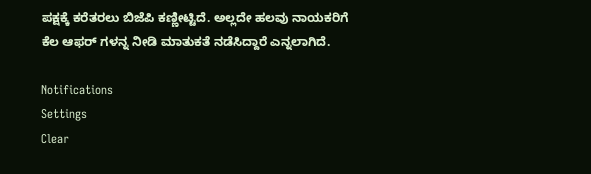ಪಕ್ಷಕ್ಕೆ ಕರೆತರಲು ಬಿಜೆಪಿ ಕಣ್ಣೀಟ್ಟಿದೆ. ಅಲ್ಲದೇ ಹಲವು ನಾಯಕರಿಗೆ ಕೆಲ ಆಫರ್‌ ಗಳನ್ನ ನೀಡಿ ಮಾತುಕತೆ ನಡೆಸಿದ್ದಾರೆ ಎನ್ನಲಾಗಿದೆ.

Notifications
Settings
Clear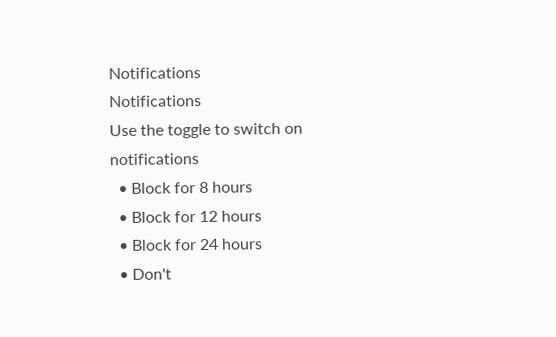Notifications
Notifications
Use the toggle to switch on notifications
  • Block for 8 hours
  • Block for 12 hours
  • Block for 24 hours
  • Don't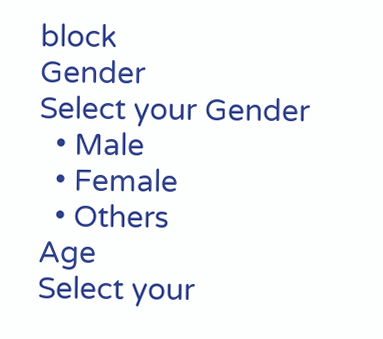block
Gender
Select your Gender
  • Male
  • Female
  • Others
Age
Select your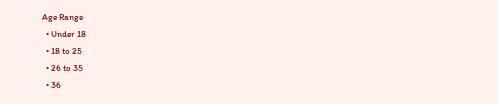Age Range
  • Under 18
  • 18 to 25
  • 26 to 35
  • 36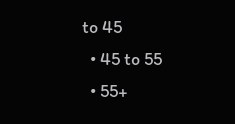to 45
  • 45 to 55
  • 55+